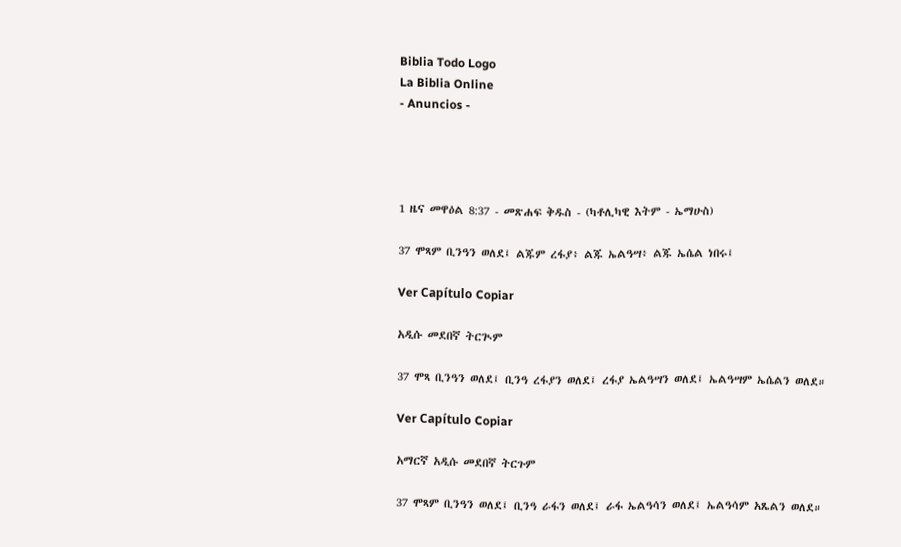Biblia Todo Logo
La Biblia Online
- Anuncios -




1 ዜና መዋዕል 8:37 - መጽሐፍ ቅዱስ - (ካቶሊካዊ እትም - ኤማሁስ)

37 ሞጻም ቢንዓን ወለደ፤ ልጁም ረፋያ፥ ልጁ ኤልዓሣ፥ ልጁ ኤሴል ነበሩ፤

Ver Capítulo Copiar

አዲሱ መደበኛ ትርጒም

37 ሞጻ ቢንዓን ወለደ፤ ቢንዓ ረፋያን ወለደ፤ ረፋያ ኤልዓሣን ወለደ፤ ኤልዓሣም ኤሴልን ወለደ።

Ver Capítulo Copiar

አማርኛ አዲሱ መደበኛ ትርጉም

37 ሞጻም ቢንዓን ወለደ፤ ቢንዓ ራፋን ወለደ፤ ራፋ ኤልዓሳን ወለደ፤ ኤልዓሳም አጼልን ወለደ።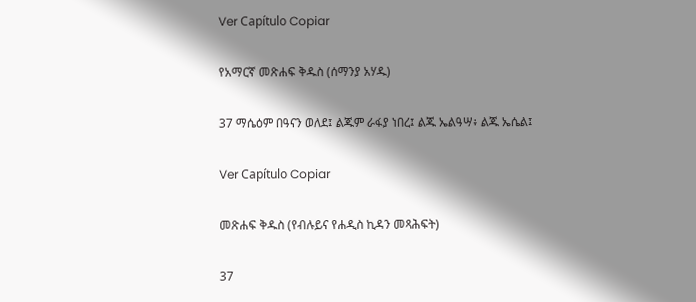Ver Capítulo Copiar

የአማርኛ መጽሐፍ ቅዱስ (ሰማንያ አሃዱ)

37 ማሴዕም በዓናን ወለደ፤ ልጁም ራፋያ ነበረ፤ ልጁ ኤልዓሣ፥ ልጁ ኤሴል፤

Ver Capítulo Copiar

መጽሐፍ ቅዱስ (የብሉይና የሐዲስ ኪዳን መጻሕፍት)

37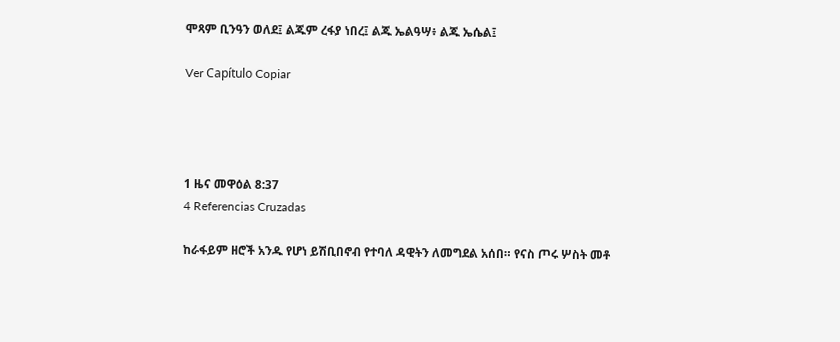ሞጻም ቢንዓን ወለደ፤ ልጁም ረፋያ ነበረ፤ ልጁ ኤልዓሣ፥ ልጁ ኤሴል፤

Ver Capítulo Copiar




1 ዜና መዋዕል 8:37
4 Referencias Cruzadas

ከራፋይም ዘሮች አንዱ የሆነ ይሽቢበኖብ የተባለ ዳዊትን ለመግደል አሰበ። የናስ ጦሩ ሦስት መቶ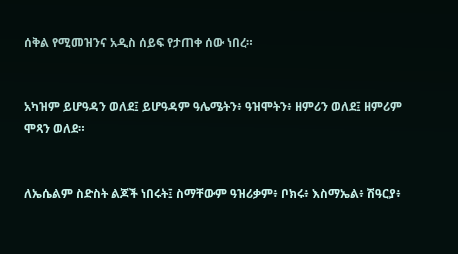ሰቅል የሚመዝንና አዲስ ሰይፍ የታጠቀ ሰው ነበረ።


አካዝም ይሆዓዳን ወለደ፤ ይሆዓዳም ዓሌሜትን፥ ዓዝሞትን፥ ዘምሪን ወለደ፤ ዘምሪም ሞጻን ወለደ።


ለኤሴልም ስድስት ልጆች ነበሩት፤ ስማቸውም ዓዝሪቃም፥ ቦክሩ፥ እስማኤል፥ ሽዓርያ፥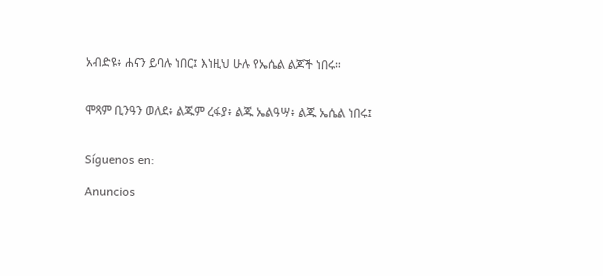አብድዩ፥ ሐናን ይባሉ ነበር፤ እነዚህ ሁሉ የኤሴል ልጆች ነበሩ።


ሞጻም ቢንዓን ወለደ፥ ልጁም ረፋያ፥ ልጁ ኤልዓሣ፥ ልጁ ኤሴል ነበሩ፤


Síguenos en:

Anuncios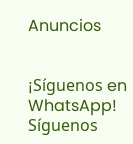Anuncios


¡Síguenos en WhatsApp! Síguenos